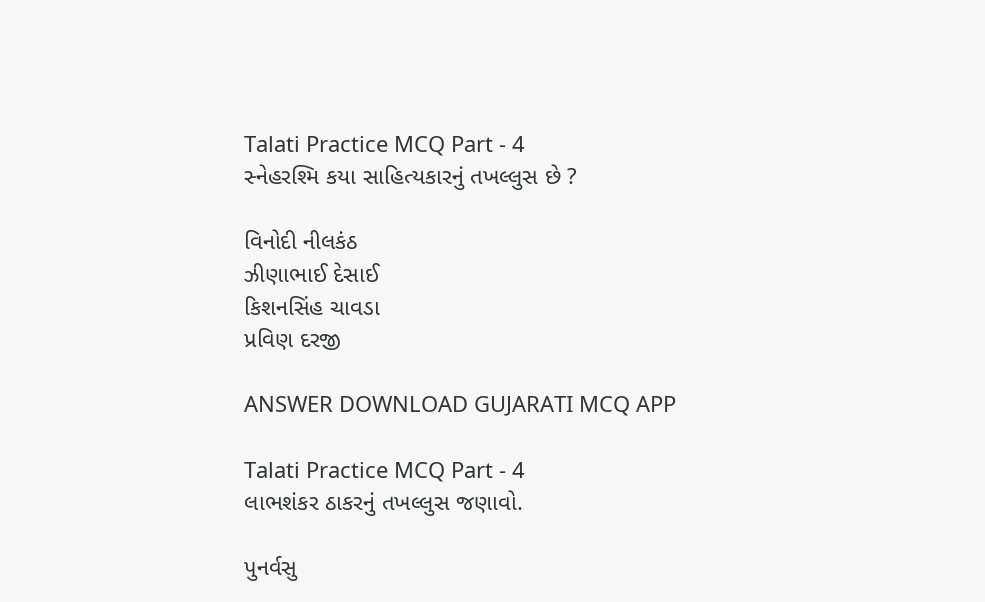Talati Practice MCQ Part - 4
સ્નેહરશ્મિ કયા સાહિત્યકારનું તખલ્લુસ છે ?

વિનોદી નીલકંઠ
ઝીણાભાઈ દેસાઈ
કિશનસિંહ ચાવડા
પ્રવિણ દરજી

ANSWER DOWNLOAD GUJARATI MCQ APP

Talati Practice MCQ Part - 4
લાભશંકર ઠાકરનું તખલ્લુસ જણાવો.

પુનર્વસુ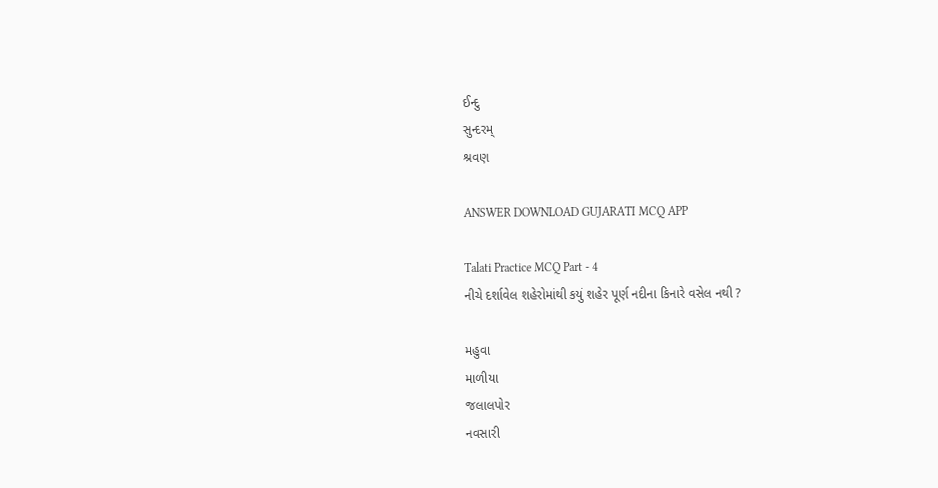ઈન્દુ
સુન્દરમ્‌
શ્રવણ

ANSWER DOWNLOAD GUJARATI MCQ APP

Talati Practice MCQ Part - 4
નીચે દર્શાવેલ શહેરોમાંથી કયું શહેર પૂર્ણ નદીના કિનારે વસેલ નથી ?

મહુવા
માળીયા
જલાલપોર
નવસારી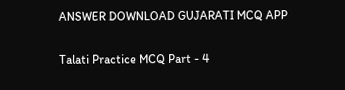ANSWER DOWNLOAD GUJARATI MCQ APP

Talati Practice MCQ Part - 4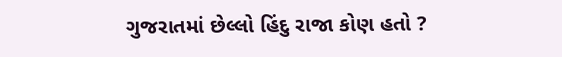ગુજરાતમાં છેલ્લો હિંદુ રાજા કોણ હતો ?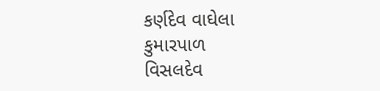કર્ણદેવ વાઘેલા
કુમારપાળ
વિસલદેવ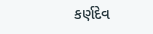કર્ણદેવ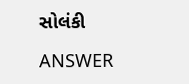સોલંકી

ANSWER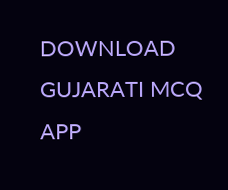DOWNLOAD GUJARATI MCQ APP